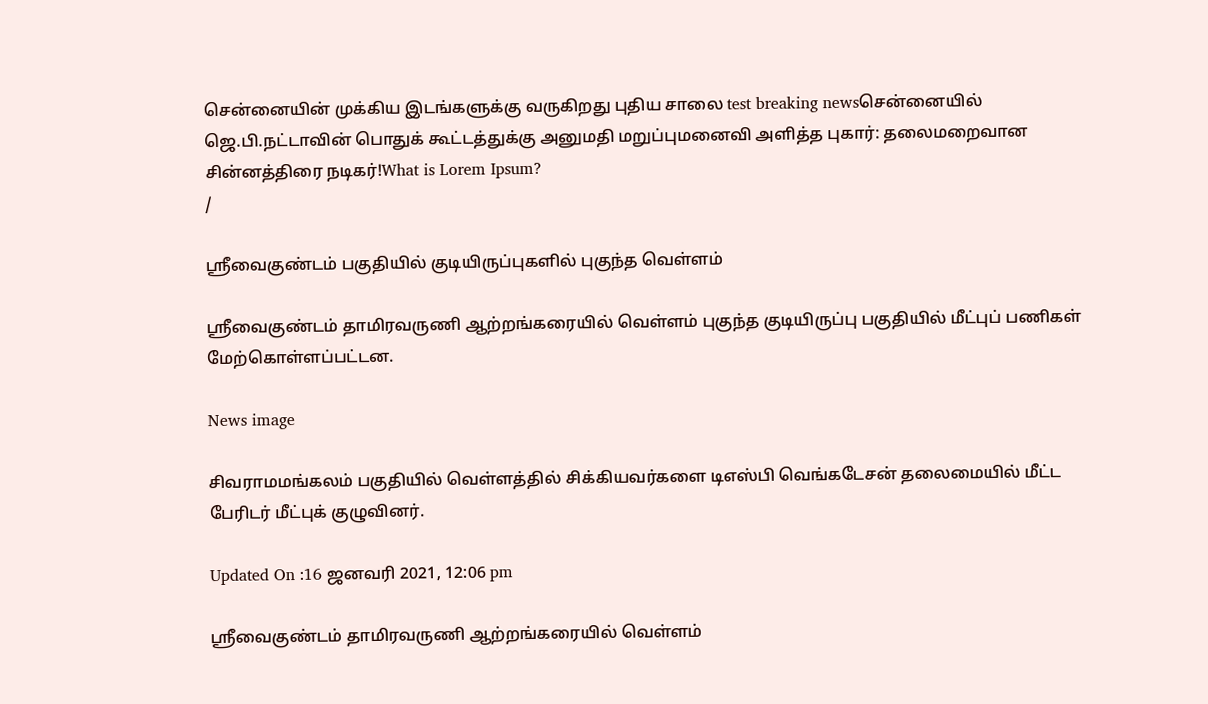சென்னையின் முக்கிய இடங்களுக்கு வருகிறது புதிய சாலை test breaking newsசென்னையில் ஜெ.பி.நட்டாவின் பொதுக் கூட்டத்துக்கு அனுமதி மறுப்புமனைவி அளித்த புகார்: தலைமறைவான சின்னத்திரை நடிகர்!What is Lorem Ipsum?
/

ஸ்ரீவைகுண்டம் பகுதியில் குடியிருப்புகளில் புகுந்த வெள்ளம்

ஸ்ரீவைகுண்டம் தாமிரவருணி ஆற்றங்கரையில் வெள்ளம் புகுந்த குடியிருப்பு பகுதியில் மீட்புப் பணிகள் மேற்கொள்ளப்பட்டன.

News image

சிவராமமங்கலம் பகுதியில் வெள்ளத்தில் சிக்கியவர்களை டிஎஸ்பி வெங்கடேசன் தலைமையில் மீட்ட பேரிடர் மீட்புக் குழுவினர்.

Updated On :16 ஜனவரி 2021, 12:06 pm

ஸ்ரீவைகுண்டம் தாமிரவருணி ஆற்றங்கரையில் வெள்ளம்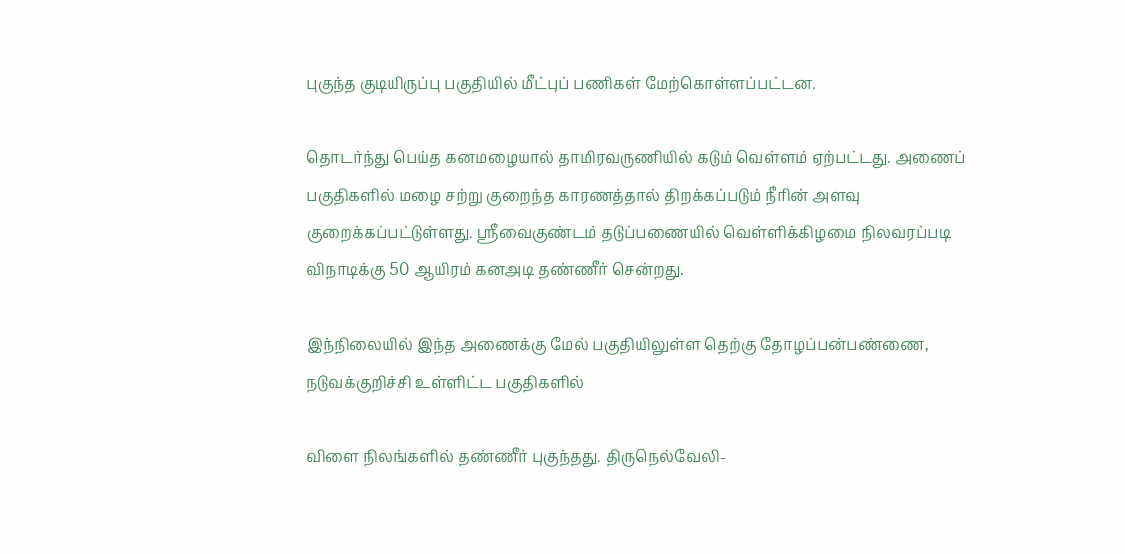புகுந்த குடியிருப்பு பகுதியில் மீட்புப் பணிகள் மேற்கொள்ளப்பட்டன.

தொடர்ந்து பெய்த கனமழையால் தாமிரவருணியில் கடும் வெள்ளம் ஏற்பட்டது. அணைப் பகுதிகளில் மழை சற்று குறைந்த காரணத்தால் திறக்கப்படும் நீரின் அளவு குறைக்கப்பட்டுள்ளது. ஸ்ரீவைகுண்டம் தடுப்பணையில் வெள்ளிக்கிழமை நிலவரப்படி விநாடிக்கு 50 ஆயிரம் கனஅடி தண்ணீர் சென்றது.

இந்நிலையில் இந்த அணைக்கு மேல் பகுதியிலுள்ள தெற்கு தோழப்பன்பண்ணை, நடுவக்குறிச்சி உள்ளிட்ட பகுதிகளில்

விளை நிலங்களில் தண்ணீர் புகுந்தது. திருநெல்வேலி-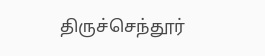திருச்செந்தூர்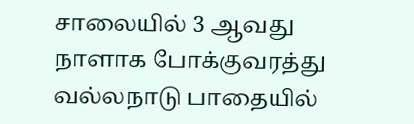சாலையில் 3 ஆவது நாளாக போக்குவரத்து வல்லநாடு பாதையில்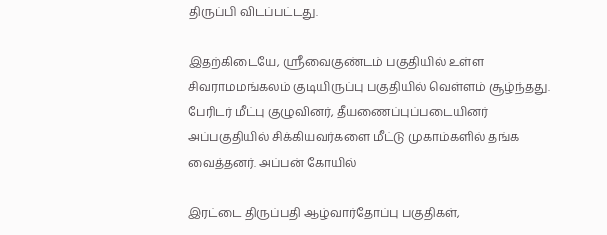திருப்பி விடப்பட்டது.

இதற்கிடையே, ஸ்ரீவைகுண்டம் பகுதியில் உள்ள சிவராமமங்கலம் குடியிருப்பு பகுதியில் வெள்ளம் சூழ்ந்தது. பேரிடர் மீட்பு குழுவினர், தீயணைப்புப்படையினர் அப்பகுதியில் சிக்கியவர்களை மீட்டு முகாம்களில் தங்க வைத்தனர். அப்பன் கோயில்

இரட்டை திருப்பதி ஆழ்வார்தோப்பு பகுதிகள்,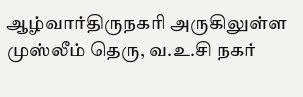ஆழ்வார்திருநகரி அருகிலுள்ள முஸ்லீம் தெரு, வ.உ.சி நகர்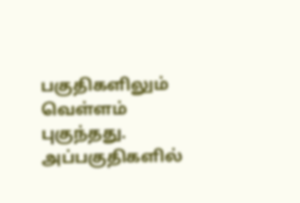பகுதிகளிலும் வெள்ளம் புகுந்தது. அப்பகுதிகளில்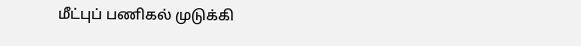மீட்புப் பணிகல் முடுக்கி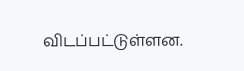விடப்பட்டுள்ளன.